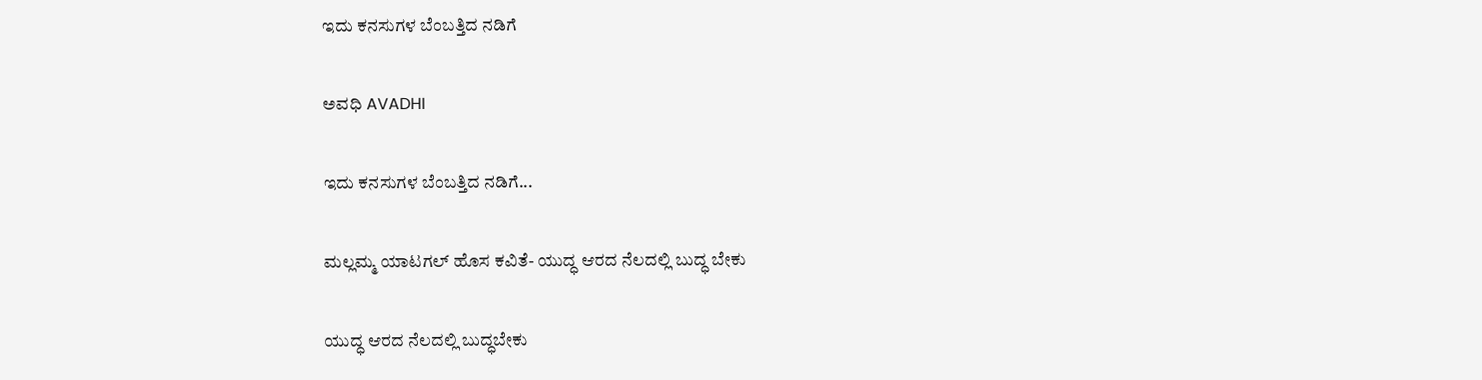ಇದು ಕನಸುಗಳ ಬೆಂಬತ್ತಿದ ನಡಿಗೆ‍

ಅವಧಿ AVADHI

ಇದು ಕನಸುಗಳ ಬೆಂಬತ್ತಿದ ನಡಿಗೆ...

ಮಲ್ಲಮ್ಮ ಯಾಟಗಲ್ ಹೊಸ ಕವಿತೆ- ಯುದ್ಧ ಆರದ ನೆಲದಲ್ಲಿ ಬುದ್ಧ ಬೇಕು

ಯುದ್ಧ ಆರದ ನೆಲದಲ್ಲಿ ಬುದ್ಧಬೇಕು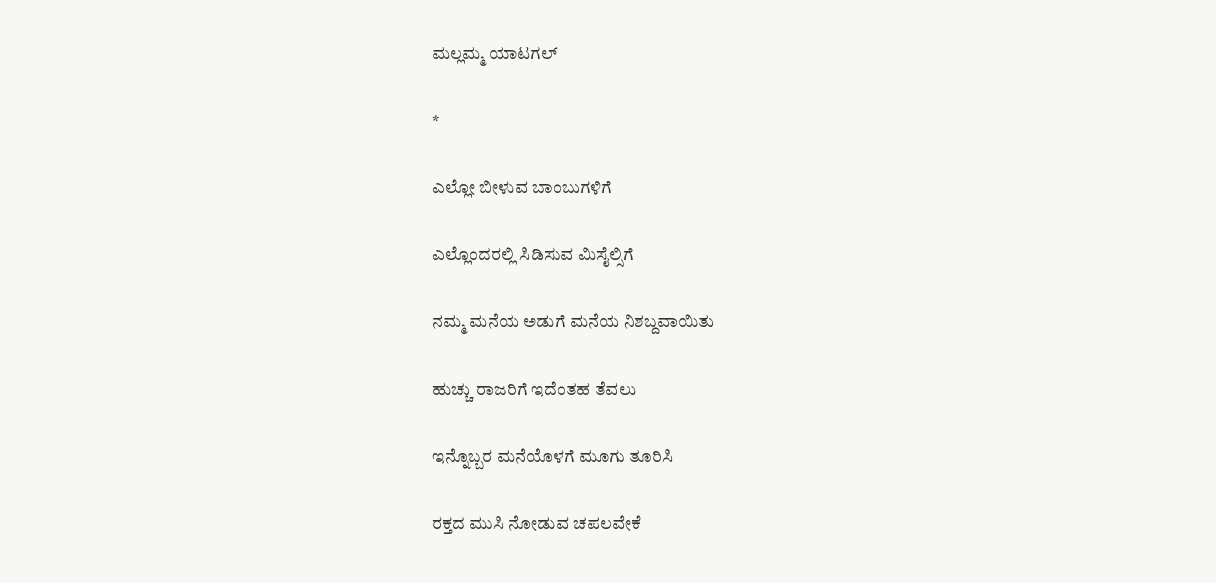ಮಲ್ಲಮ್ಮ ಯಾಟಗಲ್

*

ಎಲ್ಲೋ ಬೀಳುವ ಬಾಂಬುಗಳಿಗೆ

ಎಲ್ಲೊಂದರಲ್ಲಿ ಸಿಡಿಸುವ ಮಿಸೈಲ್ಸಿಗೆ

ನಮ್ಮ ಮನೆಯ ಅಡುಗೆ ಮನೆಯ ನಿಶಬ್ದವಾಯಿತು

ಹುಚ್ಚು ರಾಜರಿಗೆ ಇದೆಂತಹ ತೆವಲು

ಇನ್ನೊಬ್ಬರ ಮನೆಯೊಳಗೆ ಮೂಗು ತೂರಿಸಿ

ರಕ್ತದ ಮುಸಿ ನೋಡುವ ಚಪಲವೇಕೆ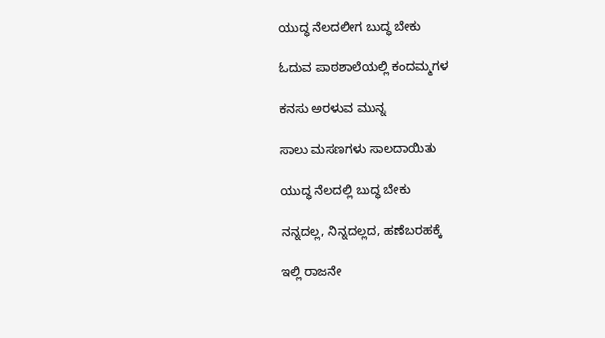ಯುದ್ಧ ನೆಲದಲೀಗ ಬುದ್ಧ ಬೇಕು

ಓದುವ ಪಾಠಶಾಲೆಯಲ್ಲಿ ಕಂದಮ್ಮಗಳ

ಕನಸು ಅರಳುವ ಮುನ್ನ

ಸಾಲು ಮಸಣಗಳು ಸಾಲದಾಯಿತು

ಯುದ್ಧ ನೆಲದಲ್ಲಿ ಬುದ್ಧ ಬೇಕು

ನನ್ನದಲ್ಲ, ನಿನ್ನದಲ್ಲದ, ಹಣೆಬರಹಕ್ಕೆ

ಇಲ್ಲಿ ರಾಜನೇ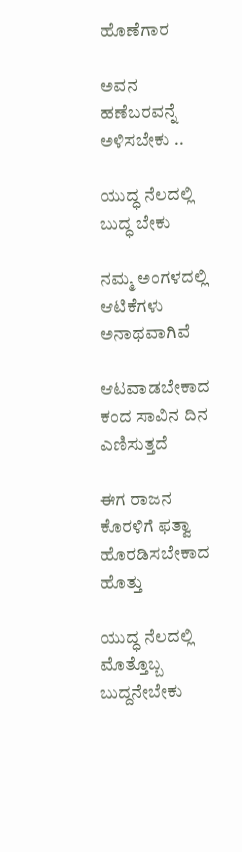ಹೊಣೆಗಾರ

ಅವನ ಹಣೆಬರವನ್ನೆ ಅಳಿಸಬೇಕು ..

ಯುದ್ಧ ನೆಲದಲ್ಲಿ ಬುದ್ಧ ಬೇಕು

ನಮ್ಮ ಅಂಗಳದಲ್ಲಿ ಆಟಿಕೆಗಳು ಅನಾಥವಾಗಿವೆ

ಆಟವಾಡಬೇಕಾದ ಕಂದ ಸಾವಿನ ದಿನ ಎಣಿಸುತ್ತದೆ

ಈಗ ರಾಜನ ಕೊರಳಿಗೆ ಫತ್ವಾ ಹೊರಡಿಸಬೇಕಾದ ಹೊತ್ತು

ಯುದ್ಧ ನೆಲದಲ್ಲಿ ಮೊತ್ತೊಬ್ಬ ಬುದ್ದನೇಬೇಕು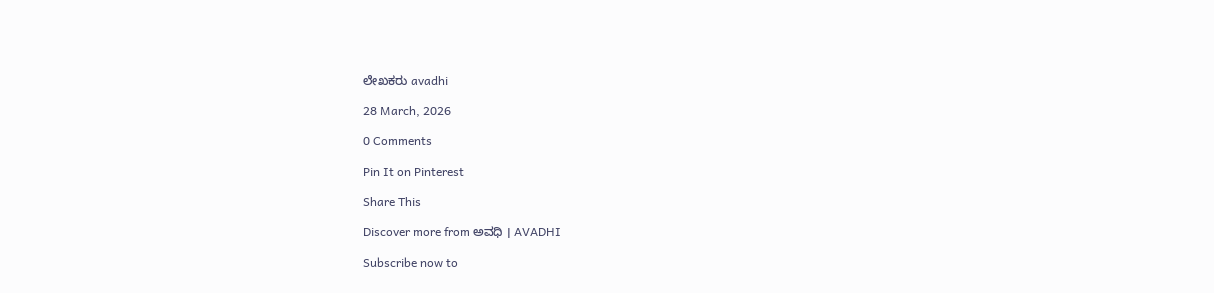ಲೇಖಕರು avadhi

28 March, 2026

0 Comments

Pin It on Pinterest

Share This

Discover more from ಅವಧಿ । AVADHI

Subscribe now to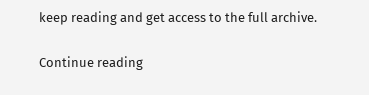keep reading and get access to the full archive.

Continue reading